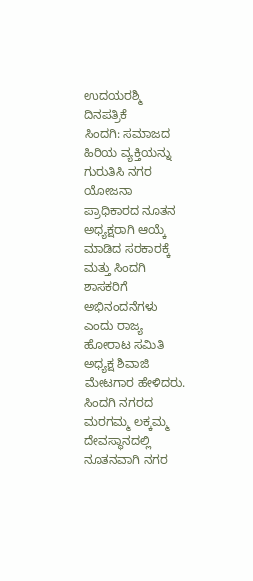ಉದಯರಶ್ಮಿ ದಿನಪತ್ರಿಕೆ
ಸಿಂದಗಿ: ಸಮಾಜದ ಹಿರಿಯ ವ್ಯಕ್ತಿಯನ್ನು ಗುರುತಿಸಿ ನಗರ ಯೋಜನಾ ಪ್ರಾಧಿಕಾರದ ನೂತನ ಅಧ್ಯಕ್ಷರಾಗಿ ಆಯ್ಕೆ ಮಾಡಿದ ಸರಕಾರಕ್ಕೆ ಮತ್ತು ಸಿಂದಗಿ ಶಾಸಕರಿಗೆ ಅಭಿನಂದನೆಗಳು ಎಂದು ರಾಜ್ಯ ಹೋರಾಟ ಸಮಿತಿ ಅಧ್ಯಕ್ಷ ಶಿವಾಜಿ ಮೇಟಗಾರ ಹೇಳಿದರು.
ಸಿಂದಗಿ ನಗರದ ಮರಗಮ್ಮ ಲಕ್ಕಮ್ಮ ದೇವಸ್ಥಾನದಲ್ಲಿ ನೂತನವಾಗಿ ನಗರ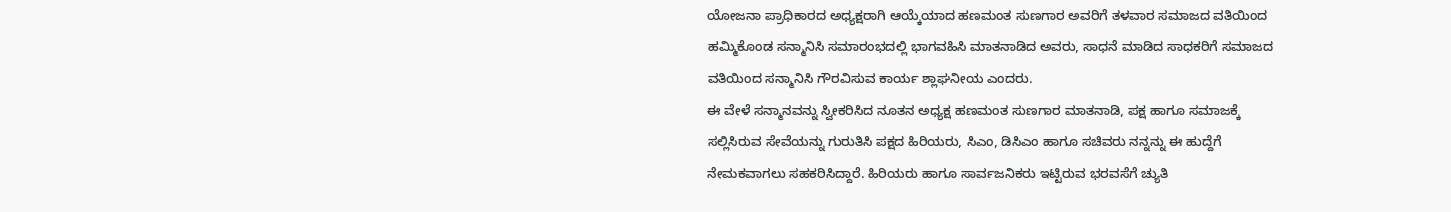ಯೋಜನಾ ಪ್ರಾಧಿಕಾರದ ಅಧ್ಯಕ್ಷರಾಗಿ ಆಯ್ಕೆಯಾದ ಹಣಮಂತ ಸುಣಗಾರ ಅವರಿಗೆ ತಳವಾರ ಸಮಾಜದ ವತಿಯಿಂದ ಹಮ್ಮಿಕೊಂಡ ಸನ್ಮಾನಿಸಿ ಸಮಾರಂಭದಲ್ಲಿ ಭಾಗವಹಿಸಿ ಮಾತನಾಡಿದ ಅವರು, ಸಾಧನೆ ಮಾಡಿದ ಸಾಧಕರಿಗೆ ಸಮಾಜದ ವತಿಯಿಂದ ಸನ್ಮಾನಿಸಿ ಗೌರವಿಸುವ ಕಾರ್ಯ ಶ್ಲಾಘನೀಯ ಎಂದರು.
ಈ ವೇಳೆ ಸನ್ಮಾನವನ್ನು ಸ್ವೀಕರಿಸಿದ ನೂತನ ಅಧ್ಯಕ್ಷ ಹಣಮಂತ ಸುಣಗಾರ ಮಾತನಾಡಿ, ಪಕ್ಷ ಹಾಗೂ ಸಮಾಜಕ್ಕೆ ಸಲ್ಲಿಸಿರುವ ಸೇವೆಯನ್ನು ಗುರುತಿಸಿ ಪಕ್ಷದ ಹಿರಿಯರು, ಸಿಎಂ, ಡಿಸಿಎಂ ಹಾಗೂ ಸಚಿವರು ನನ್ನನ್ನು ಈ ಹುದ್ದೆಗೆ ನೇಮಕವಾಗಲು ಸಹಕರಿಸಿದ್ದಾರೆ. ಹಿರಿಯರು ಹಾಗೂ ಸಾರ್ವಜನಿಕರು ಇಟ್ಟಿರುವ ಭರವಸೆಗೆ ಚ್ಯುತಿ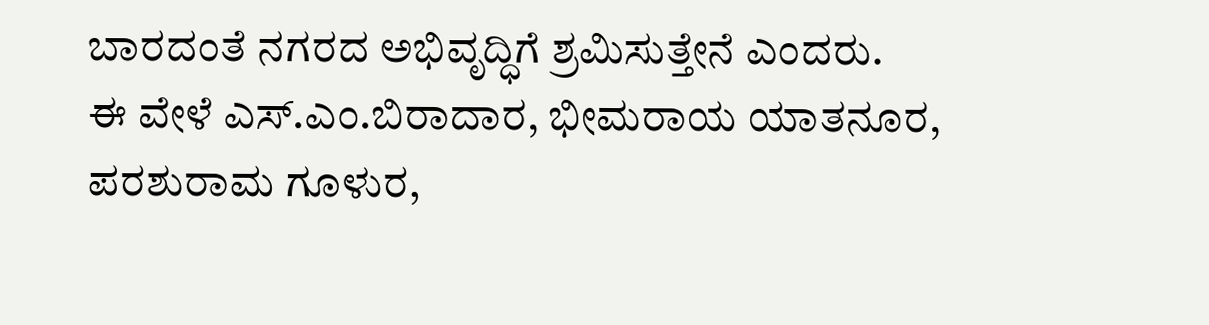ಬಾರದಂತೆ ನಗರದ ಅಭಿವೃದ್ಧಿಗೆ ಶ್ರಮಿಸುತ್ತೇನೆ ಎಂದರು.
ಈ ವೇಳೆ ಎಸ್.ಎಂ.ಬಿರಾದಾರ, ಭೀಮರಾಯ ಯಾತನೂರ, ಪರಶುರಾಮ ಗೂಳುರ,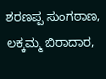ಶರಣಪ್ಪ ಸುಂಗಠಾಣ, ಲಕ್ಕಮ್ಮ ಬಿರಾದಾರ,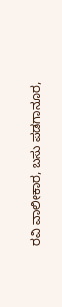ರವಿ ವಾಲೀಕಾರ, ಬಸು ಪಡಗಾನೂರ,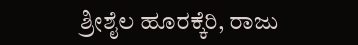ಶ್ರೀಶೈಲ ಹೂರಕ್ಕೆರಿ, ರಾಜು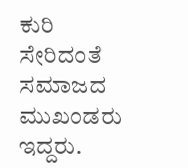ಕುರಿ ಸೇರಿದಂತೆ ಸಮಾಜದ ಮುಖಂಡರು ಇದ್ದರು.